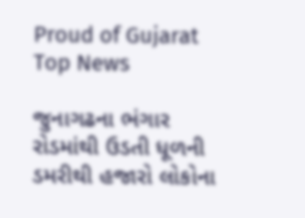Proud of Gujarat
Top News

જુનાગઢના ભંગાર રોડમાંથી ઉડતી ધૂળની ડમરીથી હજારો લોકોના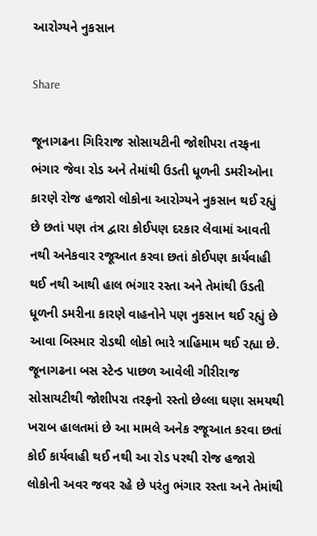આરોગ્યને નુકસાન

Share

જૂનાગઢના ગિરિરાજ સોસાયટીની જોશીપરા તરફના ભંગાર જેવા રોડ અને તેમાંથી ઉડતી ધૂળની ડમરીઓના કારણે રોજ હજારો લોકોના આરોગ્યને નુકસાન થઈ રહ્યું છે છતાં પણ તંત્ર દ્વારા કોઈપણ દરકાર લેવામાં આવતી નથી અનેકવાર રજૂઆત કરવા છતાં કોઈપણ કાર્યવાહી થઈ નથી આથી હાલ ભંગાર રસ્તા અને તેમાંથી ઉડતી ધૂળની ડમરીના કારણે વાહનોને પણ નુકસાન થઈ રહ્યું છે આવા બિસ્માર રોડથી લોકો ભારે ત્રાહિમામ થઈ રહ્યા છે. જૂનાગઢના બસ સ્ટેન્ડ પાછળ આવેલી ગીરીરાજ સોસાયટીથી જોશીપરા તરફનો રસ્તો છેલ્લા ઘણા સમયથી ખરાબ હાલતમાં છે આ મામલે અનેક રજૂઆત કરવા છતાં કોઈ કાર્યવાહી થઈ નથી આ રોડ પરથી રોજ હજારો લોકોની અવર જવર રહે છે પરંતુ ભંગાર રસ્તા અને તેમાંથી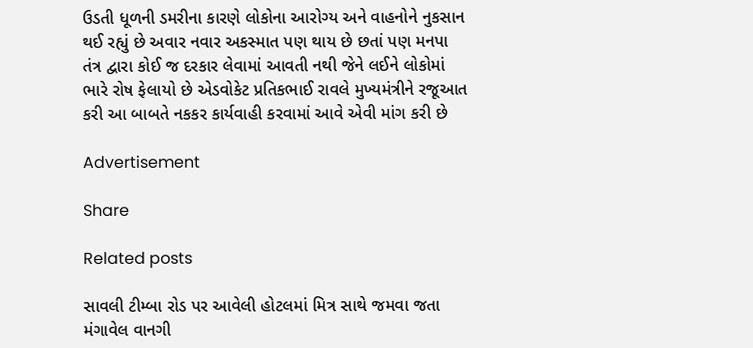ઉડતી ધૂળની ડમરીના કારણે લોકોના આરોગ્ય અને વાહનોને નુકસાન થઈ રહ્યું છે અવાર નવાર અકસ્માત પણ થાય છે છતાં પણ મનપા તંત્ર દ્વારા કોઈ જ દરકાર લેવામાં આવતી નથી જેને લઈને લોકોમાં ભારે રોષ ફેલાયો છે એડવોકેટ પ્રતિકભાઈ રાવલે મુખ્યમંત્રીને રજૂઆત કરી આ બાબતે નકકર કાર્યવાહી કરવામાં આવે એવી માંગ કરી છે

Advertisement

Share

Related posts

સાવલી ટીમ્બા રોડ પર આવેલી હોટલમાં મિત્ર સાથે જમવા જતા મંગાવેલ વાનગી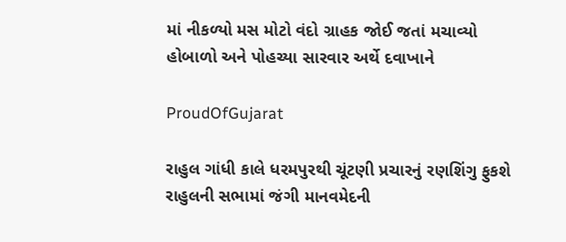માં નીકળ્યો મસ મોટો વંદો ગ્રાહક જોઈ જતાં મચાવ્યો હોબાળો અને પોહચ્યા સારવાર અર્થે દવાખાને

ProudOfGujarat

રાહુલ ગાંધી કાલે ધરમપુરથી ચૂંટણી પ્રચારનું રણશિંગુ ફુકશે રાહુલની સભામાં જંગી માનવમેદની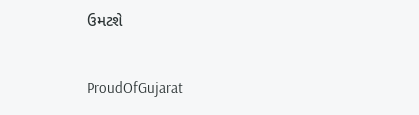ઉમટશે

ProudOfGujarat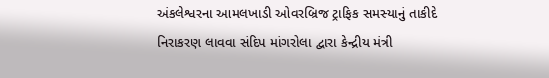અંકલેશ્વરના આમલખાડી ઓવરબ્રિજ ટ્રાફિક સમસ્યાનું તાકીદે નિરાકરણ લાવવા સંદિપ માંગરોલા દ્વારા કેન્દ્રીય મંત્રી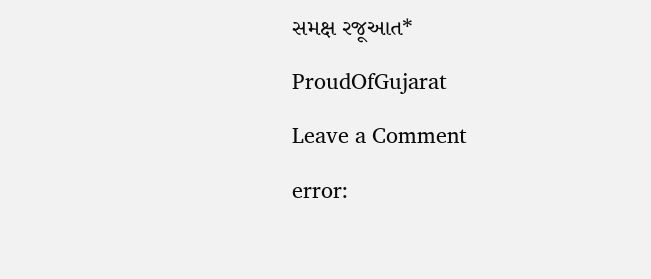સમક્ષ રજૂઆત*

ProudOfGujarat

Leave a Comment

error: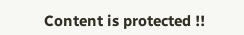Content is protected !!